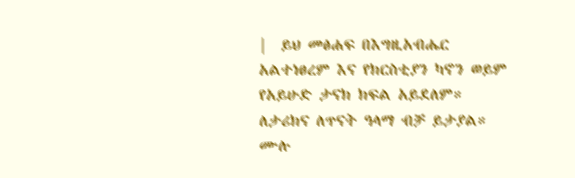|  ይህ መፅሐፍ በእግዚአብሔር አልተነፀረም እና የክርስቲያን ካኖን ወይም የአይሁድ ታናክ ክፍል አይደለም። ለታሪክና ለጥናት ዓላማ ብቻ ይታያል።  ሙሉ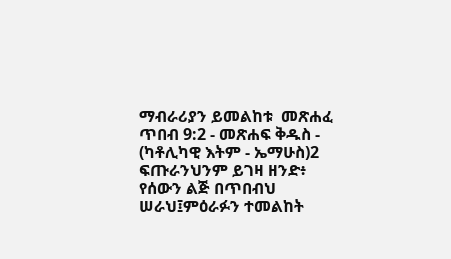ማብራሪያን ይመልከቱ  መጽሐፈ ጥበብ 9:2 - መጽሐፍ ቅዱስ - (ካቶሊካዊ እትም - ኤማሁስ)2 ፍጡራንህንም ይገዛ ዘንድ፥ የሰውን ልጅ በጥበብህ ሠራህ፤ምዕራፉን ተመልከት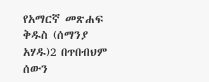የአማርኛ መጽሐፍ ቅዱስ (ሰማንያ አሃዱ)2 በጥበብህም ሰውን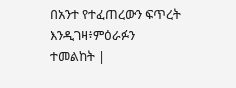በአንተ የተፈጠረውን ፍጥረት እንዲገዛ፥ምዕራፉን ተመልከት |